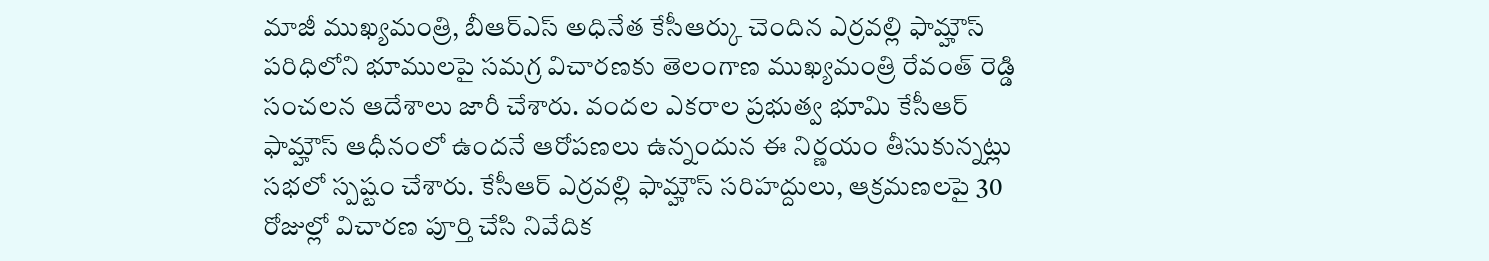మాజీ ముఖ్యమంత్రి, బీఆర్ఎస్ అధినేత కేసీఆర్కు చెందిన ఎర్రవల్లి ఫామ్హౌస్ పరిధిలోని భూములపై సమగ్ర విచారణకు తెలంగాణ ముఖ్యమంత్రి రేవంత్ రెడ్డి సంచలన ఆదేశాలు జారీ చేశారు. వందల ఎకరాల ప్రభుత్వ భూమి కేసీఆర్ ఫామ్హౌస్ ఆధీనంలో ఉందనే ఆరోపణలు ఉన్నందున ఈ నిర్ణయం తీసుకున్నట్లు సభలో స్పష్టం చేశారు. కేసీఆర్ ఎర్రవల్లి ఫామ్హౌస్ సరిహద్దులు, ఆక్రమణలపై 30 రోజుల్లో విచారణ పూర్తి చేసి నివేదిక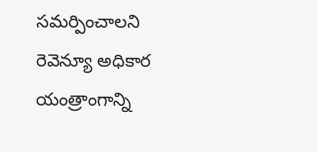సమర్పించాలని రెవెన్యూ అధికార యంత్రాంగాన్ని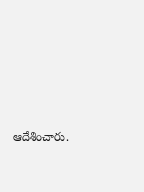ఆదేశించారు.